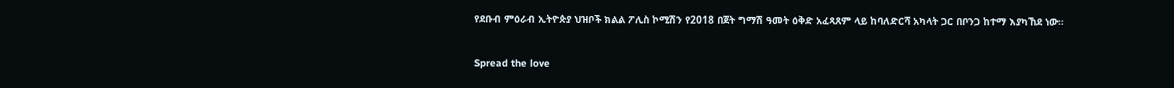የደቡብ ምዕራብ ኢትዮጵያ ህዝቦች ክልል ፖሊስ ኮሚሽን የ2018 በጀት ግማሽ ዓመት ዕቅድ አፈጻጸም ላይ ከባለድርሻ አካላት ጋር በቦንጋ ከተማ እያካኸደ ነው።

Spread the love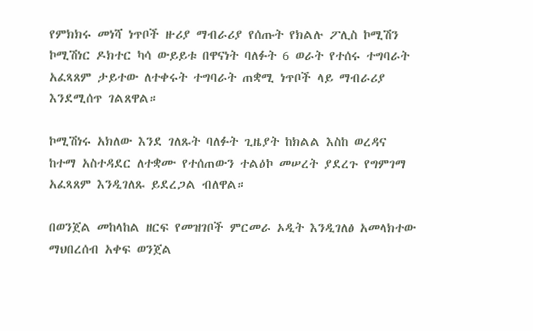የምክክሩ መነሻ ነጥቦች ዙሪያ ማብራሪያ የሰጡት የክልሉ ፖሊስ ኮሚሽን ኮሚሽነር ዶክተር ካሳ ውይይቱ በዋናነት ባለፉት 6 ወራት የተሰሩ ተግባራት አፈጻጸም ታይተው ለተቀሩት ተግባራት ጠቋሚ ነጥቦች ላይ ማብራሪያ እንደሚሰጥ ገልጸዋል።

ኮሚሽነሩ አክለው እንደ ገለጹት ባለፉት ጊዜያት ከክልል እስከ ወረዳና ከተማ አስተዳደር ለተቋሙ የተሰጠውን ተልዕኮ መሠረት ያደረጉ የግምገማ አፈጻጸም እንዲገለጹ ይደረጋል ብለዋል።

በወንጀል መከላከል ዘርፍ የመዝገቦች ምርመራ ኦዲት እንዲገለፅ አመላክተው ማህበረሰብ አቀፍ ወንጀል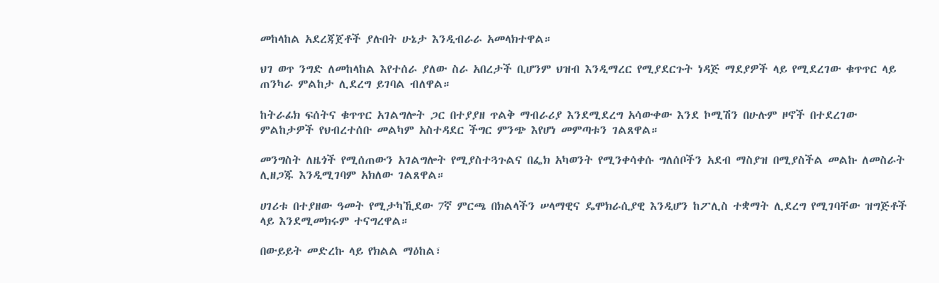መከላከል አደረጃጀቶች ያሉበት ሁኔታ እንዲብራራ አመላክተዋል።

ህገ ወጥ ንግድ ለመከላከል እየተሰራ ያለው ስራ አበረታች ቢሆንም ህዝብ እንዲማረር የሚያደርጉት ነዳጅ ማደያዎች ላይ የሚደረገው ቁጥጥር ላይ ጠንካራ ምልከታ ሊደረግ ይገባል ብለዋል።

ከትራፊክ ፍሰትና ቁጥጥር አገልግሎት ጋር በተያያዘ ጥልቅ ማብራሪያ እንደሚደረግ አሳውቀው እንደ ኮሚሽን በሁሉም ዞኖች በተደረገው ምልከታዎች የህብረተሰቡ መልካም አስተዳደር ችግር ምንጭ እየሆነ መምጣቱን ገልጸዋል።

መንግስት ለዜጎች የሚሰጠውን አገልግሎት የሚያስተጓጉልና በፌክ አካወንት የሚንቀሳቀሱ ግለሰቦችን አደብ ማስያዝ በሚያስችል መልኩ ለመስራት ሊዘጋጁ እንዲሚገባም አክለው ገልጸዋል።

ሀገሪቱ በተያዘው ዓመት የሚታካኺደው 7ኛ ምርጫ በክልላችን ሠላማዊና ዴሞክራሲያዊ እንዲሆን ከፖሊስ ተቋማት ሊደረግ የሚገባቸው ዝግጅቶች ላይ እንደሚመክሩም ተናግረዋል።

በውይይት መድረኩ ላይ የክልል ማዕከል፣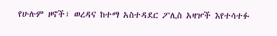የሁሉም ዞኖች፣ ወረዳና ከተማ አስተዳደር ፖሊስ አዛዦች እየተሳተፉ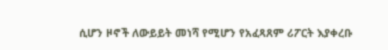ሲሆን ዞኖች ለውይይት መነሻ የሚሆን የአፈጻጸም ሪፖርት እያቀረቡ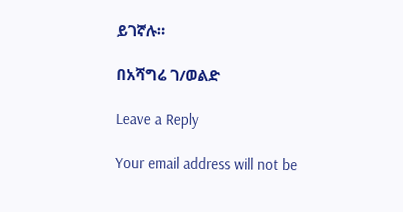ይገኛሉ።

በአሻግሬ ገ/ወልድ

Leave a Reply

Your email address will not be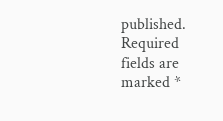published. Required fields are marked *